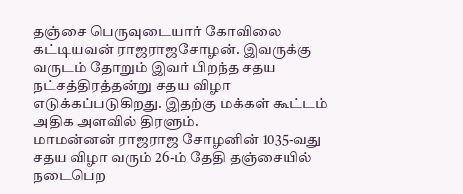தஞ்சை பெருவுடையார் கோவிலை கட்டியவன் ராஜராஜசோழன். இவருக்கு வருடம் தோறும் இவர் பிறந்த சதய நட்சத்திரத்தன்று சதய விழா எடுக்கப்படுகிறது. இதற்கு மக்கள் கூட்டம் அதிக அளவில் திரளும்.
மாமன்னன் ராஜராஜ சோழனின் 1035-வது சதய விழா வரும் 26-ம் தேதி தஞ்சையில் நடைபெற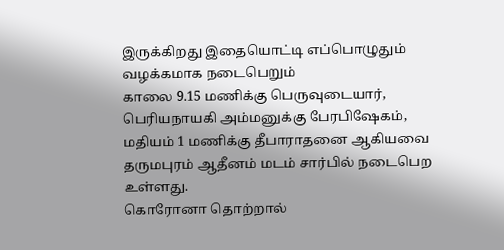இருக்கிறது இதையொட்டி எப்பொழுதும் வழக்கமாக நடைபெறும்
காலை 9.15 மணிக்கு பெருவுடையார், பெரியநாயகி அம்மனுக்கு பேரபிஷேகம், மதியம் 1 மணிக்கு தீபாராதனை ஆகியவை தருமபுரம் ஆதீனம் மடம் சார்பில் நடைபெற உள்ளது.
கொரோனா தொற்றால்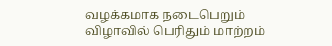வழக்கமாக நடைபெறும் விழாவில் பெரிதும் மாற்றம்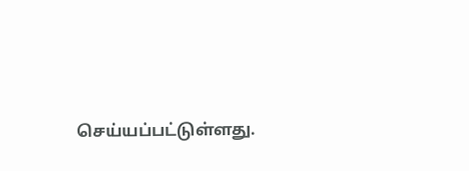செய்யப்பட்டுள்ளது.